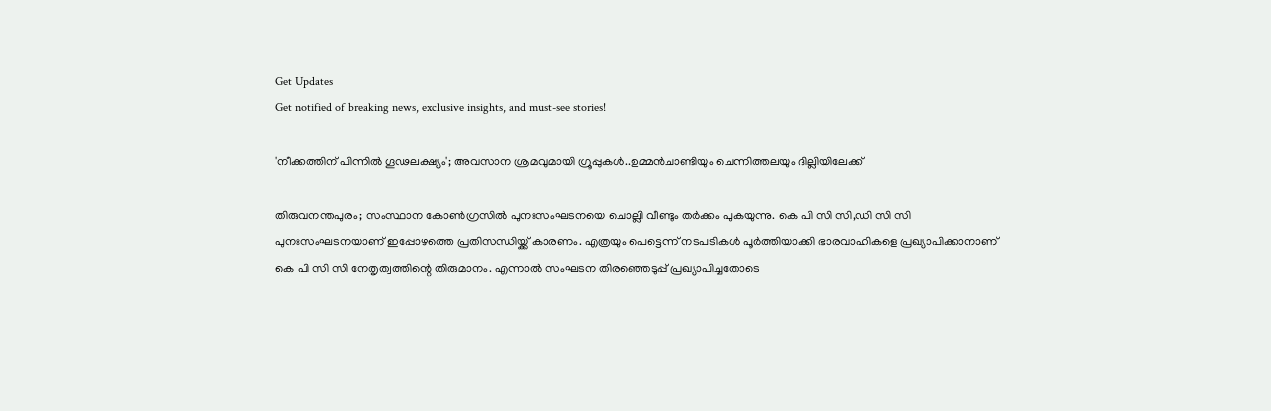Get Updates
Get notified of breaking news, exclusive insights, and must-see stories!

'നീക്കത്തിന് പിന്നിൽ ഗൂഢലക്ഷ്യം'; അവസാന ശ്രമവുമായി ഗ്രൂപ്പുകൾ..ഉമ്മൻചാണ്ടിയും ചെന്നിത്തലയും ദില്ലിയിലേക്ക്

തിരുവനന്തപുരം; സംസ്ഥാന കോൺഗ്രസിൽ പുനഃസംഘടനയെ ചൊല്ലി വീണ്ടും തർക്കം പുകയുന്നു. കെ പി സി സി,ഡി സി സി പുനഃസംഘടനയാണ് ഇപ്പോഴത്തെ പ്രതിസന്ധിയ്ക്ക് കാരണം. എത്രയും പെട്ടെന്ന് നടപടികൾ പൂർത്തിയാക്കി ഭാരവാഹികളെ പ്രഖ്യാപിക്കാനാണ് കെ പി സി സി നേതൃത്വത്തിന്റെ തിരുമാനം. എന്നാൽ സംഘടന തിരഞ്ഞെടുപ്പ് പ്രഖ്യാപിച്ചതോടെ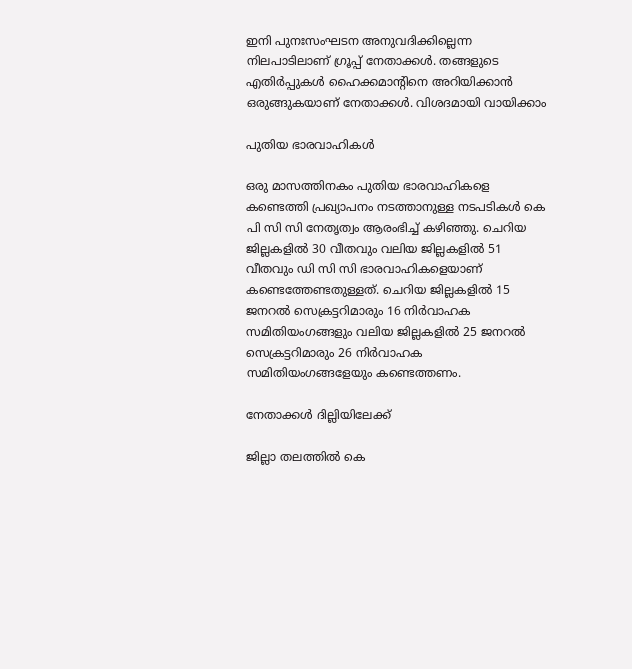ഇനി പുനഃസംഘടന അനുവദിക്കില്ലെന്ന നിലപാടിലാണ് ഗ്രൂപ്പ് നേതാക്കൾ. തങ്ങളുടെ എതിർപ്പുകൾ ഹൈക്കമാന്റിനെ അറിയിക്കാൻ ഒരുങ്ങുകയാണ് നേതാക്കൾ. വിശദമായി വായിക്കാം

പുതിയ ഭാരവാഹികൾ

ഒരു മാസത്തിനകം പുതിയ ഭാരവാഹികളെ കണ്ടെത്തി പ്രഖ്യാപനം നടത്താനുള്ള നടപടികൾ കെ പി സി സി നേതൃത്വം ആരംഭിച്ച് കഴിഞ്ഞു. ചെറിയ ജില്ലകളിൽ 30 വീതവും വലിയ ജില്ലകളിൽ 51 വീതവും ഡി സി സി ഭാരവാഹികളെയാണ് കണ്ടെത്തേണ്ടതുള്ളത്. ചെറിയ ജില്ലകളിൽ 15 ജനറൽ സെക്രട്ടറിമാരും 16 നിർവാഹക സമിതിയംഗങ്ങളും വലിയ ജില്ലകളിൽ 25 ജനറൽ സെക്രട്ടറിമാരും 26 നിർവാഹക സമിതിയംഗങ്ങളേയും കണ്ടെത്തണം.

നേതാക്കൾ ദില്ലിയിലേക്ക്

ജില്ലാ തലത്തിൽ കെ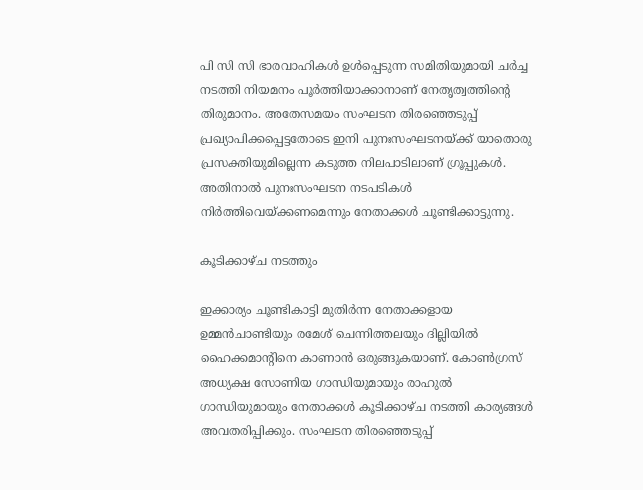പി സി സി ഭാരവാഹികൾ ഉൾപ്പെടുന്ന സമിതിയുമായി ചർച്ച നടത്തി നിയമനം പൂർത്തിയാക്കാനാണ് നേതൃത്വത്തിന്റെ തിരുമാനം. അതേസമയം സംഘടന തിരഞ്ഞെടുപ്പ് പ്രഖ്യാപിക്കപ്പെട്ടതോടെ ഇനി പുനഃസംഘടനയ്ക്ക് യാതൊരു പ്രസക്തിയുമില്ലെന്ന കടുത്ത നിലപാടിലാണ് ഗ്രൂപ്പുകൾ. അതിനാൽ പുനഃസംഘടന നടപടികൾ നിർത്തിവെയ്ക്കണമെന്നും നേതാക്കൾ ചൂണ്ടിക്കാട്ടുന്നു.

കൂടിക്കാഴ്ച നടത്തും

ഇക്കാര്യം ചൂണ്ടികാട്ടി മുതിർന്ന നേതാക്കളായ ഉമ്മൻചാണ്ടിയും രമേശ് ചെന്നിത്തലയും ദില്ലിയിൽ ഹൈക്കമാന്റിനെ കാണാൻ ഒരുങ്ങുകയാണ്. കോൺഗ്രസ് അധ്യക്ഷ സോണിയ ഗാന്ധിയുമായും രാഹുൽ ഗാന്ധിയുമായും നേതാക്കൾ കൂടിക്കാഴ്ച നടത്തി കാര്യങ്ങൾ അവതരിപ്പിക്കും. സംഘടന തിരഞ്ഞെടുപ്പ്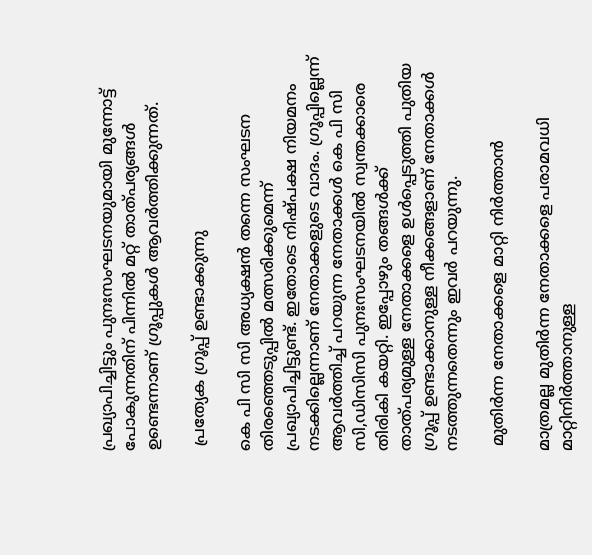പ്രഖ്യാപിച്ചിട്ടും പുനഃസംഘടനയുമായി മുന്നോട്ട് പോകുന്നതിന് പിന്നിൽ മറ്റ് താത്പര്യങ്ങൾ ഉണ്ടെന്നാണ് ഗ്രൂപ്പുകൾ ആവർത്തിക്കുന്നത്.

 പ്രത്യേക ഗ്രൂപ്പ് ഉണ്ടാക്കുന്നു

കെ പി സി സി അധ്യക്ഷൻ തന്നെ സംഘടന തിരഞ്ഞെടുപ്പിൽ മത്സരിക്കുമെന്ന് പ്രഖ്യാപിച്ചിട്ടുണ്ട്. ഇതോടെ നിഷ്പക്ഷ നിയമനം നടക്കില്ലെന്നാണ് നേതാക്കളുടെ വാദം. ഗ്രൂപ്പില്ലെന്ന് ആവർത്തിച്ച് പറയുന്ന നേതാക്കൾ കെ പി സി സി,ഡിസിസി പുനഃസംഘടനയിൽ സ്വന്തക്കാരെ തിരികി കയറ്റി. ഇപ്പോഴും തങ്ങൾക്ക് താത്പര്യമുള്ള നേതാക്കളെ ഉൾപ്പെടുത്തി പുതിയ ഗ്രൂപ്പ് ഉണ്ടാക്കാനുള്ള നീക്കങ്ങളാണ് നേതാക്കൾ നടത്തുന്നതെന്നും ഇവർ പറയുന്നു.

 മുതിർന്ന നേതാക്കളെ മാറ്റി നിർത്താൻ

മാത്രമല്ല മുതിർന്ന നേതാക്കളെ പരാമവധി മാറ്റിനിർത്താനുള്ള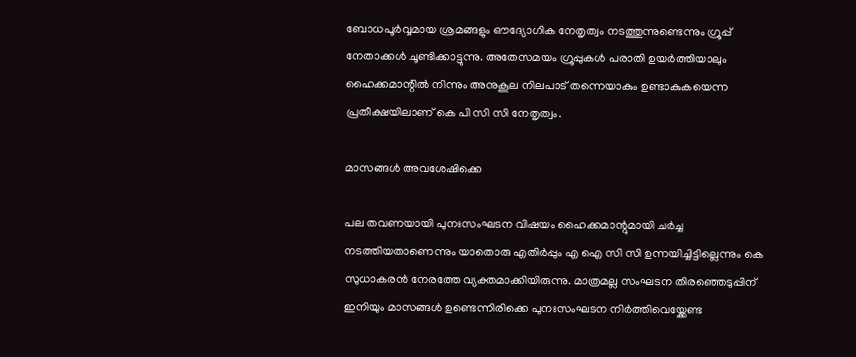ബോധപൂർവ്വമായ ശ്രമങ്ങളും ഔദ്യോഗിക നേതൃത്വം നടത്തുന്നുണ്ടെന്നും ഗ്രൂപ്പ് നേതാക്കൾ ചൂണ്ടിക്കാട്ടുന്നു. അതേസമയം ഗ്രൂപ്പുകൾ പരാതി ഉയർത്തിയാലും ഹൈക്കമാന്റിൽ നിന്നും അനുകൂല നിലപാട് തന്നെയാകും ഉണ്ടാകുകയെന്ന പ്രതീക്ഷയിലാണ് കെ പി സി സി നേതൃത്വം.

മാസങ്ങൾ അവശേഷിക്കെ

പല തവണയായി പുനഃസംഘടന വിഷയം ഹൈക്കമാന്റുമായി ചർച്ച നടത്തിയതാണെന്നും യാതൊരു എതിർപ്പും എ ഐ സി സി ഉന്നയിച്ചിട്ടില്ലെന്നും കെ സുധാകരൻ നേരത്തേ വ്യക്തമാക്കിയിരുന്നു. മാത്രമല്ല സംഘടന തിരഞ്ഞെടുപ്പിന് ഇനിയും മാസങ്ങൾ ഉണ്ടെന്നിരിക്കെ പുനഃസംഘടന നിർത്തിവെയ്ക്കേണ്ട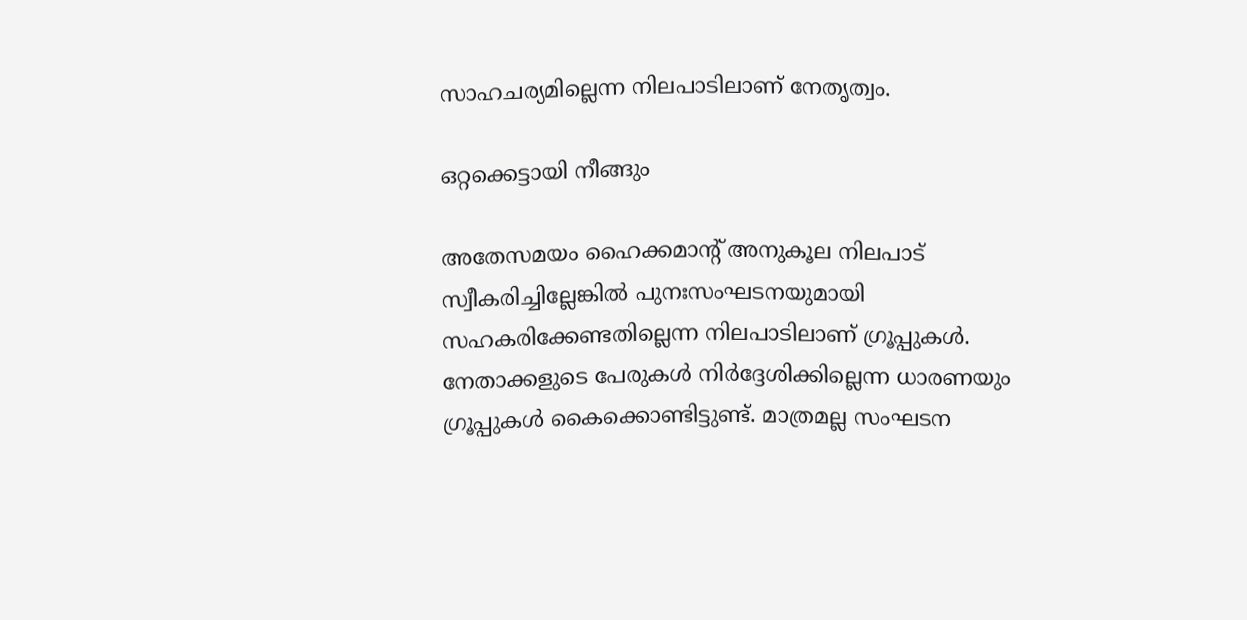സാഹചര്യമില്ലെന്ന നിലപാടിലാണ് നേതൃത്വം.

ഒറ്റക്കെട്ടായി നീങ്ങും

അതേസമയം ഹൈക്കമാന്റ് അനുകൂല നിലപാട് സ്വീകരിച്ചില്ലേങ്കിൽ പുനഃസംഘടനയുമായി സഹകരിക്കേണ്ടതില്ലെന്ന നിലപാടിലാണ് ഗ്രൂപ്പുകൾ. നേതാക്കളുടെ പേരുകൾ നിർദ്ദേശിക്കില്ലെന്ന ധാരണയും ഗ്രൂപ്പുകൾ കൈക്കൊണ്ടിട്ടുണ്ട്. മാത്രമല്ല സംഘടന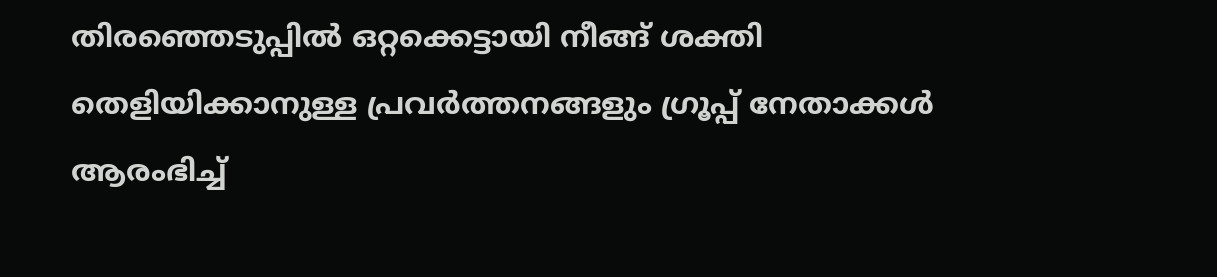തിരഞ്ഞെടുപ്പിൽ ഒറ്റക്കെട്ടായി നീങ്ങ് ശക്തി തെളിയിക്കാനുള്ള പ്രവർത്തനങ്ങളും ഗ്രൂപ്പ് നേതാക്കൾ ആരംഭിച്ച്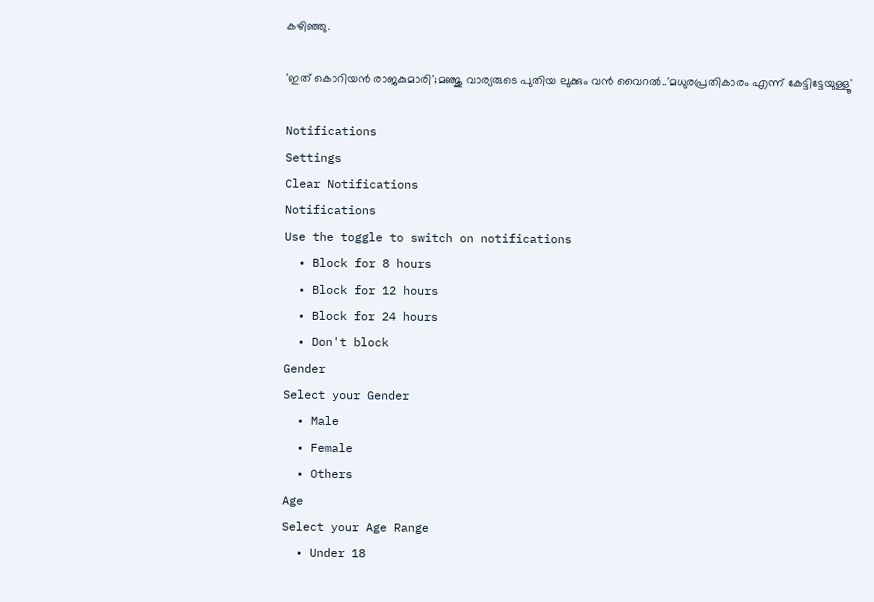കഴിഞ്ഞു.

'ഇത് കൊറിയൻ രാജകുമാരി';മഞ്ജു വാര്യരുടെ പുതിയ ലുക്കും വൻ വൈറൽ..'മധുരപ്രതികാരം എന്ന് കേട്ടിട്ടേയുള്ളൂ'

Notifications
Settings
Clear Notifications
Notifications
Use the toggle to switch on notifications
  • Block for 8 hours
  • Block for 12 hours
  • Block for 24 hours
  • Don't block
Gender
Select your Gender
  • Male
  • Female
  • Others
Age
Select your Age Range
  • Under 18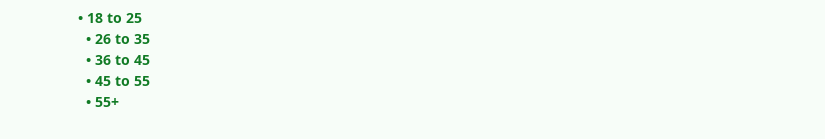• 18 to 25
  • 26 to 35
  • 36 to 45
  • 45 to 55
  • 55+